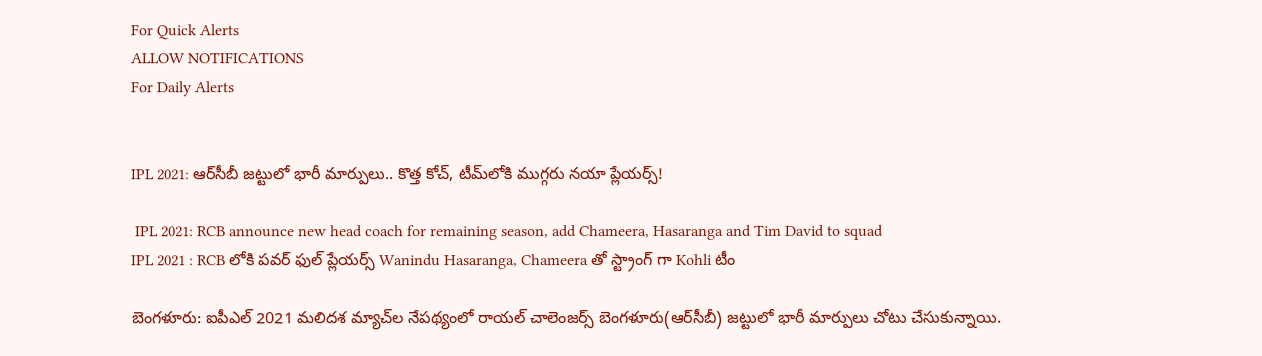For Quick Alerts
ALLOW NOTIFICATIONS
For Daily Alerts


IPL 2021: ఆర్‌సీబీ జట్టులో భారీ మార్పులు.. కొత్త కోచ్‌, టీమ్‌లోకి ముగ్గరు నయా ప్లేయర్స్!

 IPL 2021: RCB announce new head coach for remaining season, add Chameera, Hasaranga and Tim David to squad
IPL 2021 : RCB లోకి పవర్ ఫుల్ ప్లేయర్స్ Wanindu Hasaranga, Chameera తో స్ట్రాంగ్ గా Kohli టీం

బెంగళూరు: ఐపీఎల్ 2021 మలిదశ మ్యాచ్‌ల నేపథ్యంలో రాయల్ చాలెంజర్స్ బెంగళూరు(ఆర్‌సీబీ) జట్టులో భారీ మార్పులు చోటు చేసుకున్నాయి.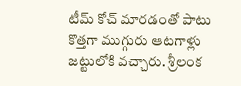టీమ్ కోచ్‌ మారడంతో పాటు కొత్తగా ముగ్గురు ఆటగాళ్లు జట్టులోకి వచ్చారు. శ్రీలంక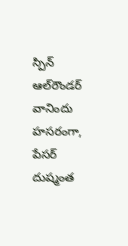స్పిన్ ఆల్‌రౌండర్ వానిందు హసరంగా, పేసర్ దుష్మంత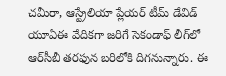చమీరా, ఆస్ట్రేలియా ప్లేయర్ టీమ్ డేవిడ్ యూఏఈ వేదికగా జరిగే సెకండాఫ్‌ లీగ్‌లో ఆర్‌సీబీ తరఫున బరిలోకి దిగనున్నారు. ఈ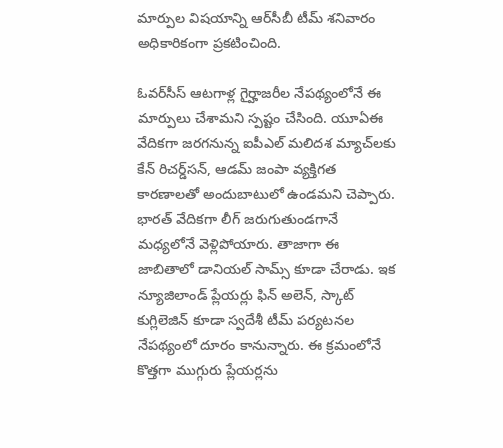మార్పుల విషయాన్ని ఆర్‌సీబీ టీమ్ శనివారం అధికారికంగా ప్రకటించింది.

ఓవర్‌సీస్ ఆటగాళ్ల గైర్హాజరీల నేపథ్యంలోనే ఈ మార్పులు చేశామని స్పష్టం చేసింది. యూఏఈ వేదికగా జరగనున్న ఐపీఎల్ మలిదశ మ్యాచ్‌లకు కేన్ రిచర్డ్‌సన్, ఆడమ్ జంపా వ్యక్తిగత కారణాలతో అందుబాటులో ఉండమని చెప్పారు. భారత్ వేదికగా లీగ్ జరుగుతుండగానే మధ్యలోనే వెళ్లిపోయారు. తాజాగా ఈ జాబితాలో డానియల్ సామ్స్ కూడా చేరాడు. ఇక న్యూజిలాండ్ ప్లేయర్లు ఫిన్ అలెన్, స్కాట్ కుగ్లిలెజిన్ కూడా స్వదేశీ టీమ్ పర్యటనల నేపథ్యంలో దూరం కానున్నారు. ఈ క్రమంలోనే కొత్తగా ముగ్గురు ప్లేయర్లను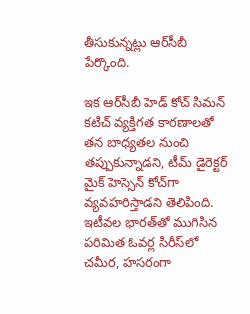తీసుకున్నట్లు ఆర్‌సీబీ పేర్కొంది.

ఇక ఆర్‌సీబీ హెడ్ కోచ్‌ సిమన్ కటిచ్ వ్యక్తిగత కారణాలతో తన బాధ్యతల నుంచి తప్పుకున్నాడని, టీమ్ డైరెక్టర్ మైక్ హెస్సెన్ కోచ్‌గా వ్యవహరిస్తాడని తెలిపింది. ఇటీవల భారత్‌తో ముగిసిన పరిమిత ఓవర్ల సిరీస్‌లో చమీర, హసరంగా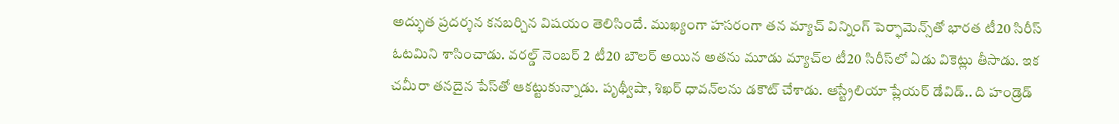అద్భుత ప్రదర్శన కనబర్చిన విషయం తెలిసిందే. ముఖ్యంగా హసరంగా తన మ్యాచ్ విన్నింగ్ పెర్ఫామెన్స్‌తో భారత టీ20 సిరీస్ ఓటమిని శాసించాడు. వరల్డ్ నెంబర్ 2 టీ20 బౌలర్ అయిన అతను మూడు మ్యాచ్‌ల టీ20 సిరీస్‌లో ఏడు వికెట్లు తీసాడు. ఇక చమీరా తనదైన పేస్‌తో ఆకట్టుకున్నాడు. పృథ్వీషా, శిఖర్ ధావన్‌లను డకౌట్ చేశాడు. ఆస్ట్రేలియా ప్లేయర్ డేవిడ్.. ది హండ్రెడ్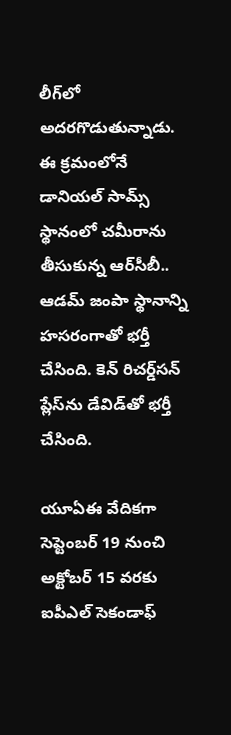లీగ్‌లో అదరగొడుతున్నాడు. ఈ క్రమంలోనే డానియల్ సామ్స్ స్థానంలో చమీరాను తీసుకున్న ఆర్‌సీబీ.. ఆడమ్ జంపా స్థానాన్ని హసరంగాతో భర్తీ చేసింది. కెన్ రిచర్డ్‌సన్‌ ప్లేస్‌ను డేవిడ్‌తో భర్తీ చేసింది.

యూఏఈ వేదికగా సెప్టెంబర్ 19 నుంచి అక్టోబర్ 15 వరకు ఐపీఎల్ సెకండాఫ్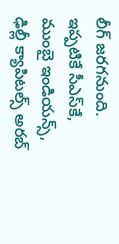లీగ్ జరగనుంది. ఇప్పటికే సీఎస్‌కే, ముంబై ఇండియన్స్, ఢిల్లీ క్యాపిటల్స్ అరబ్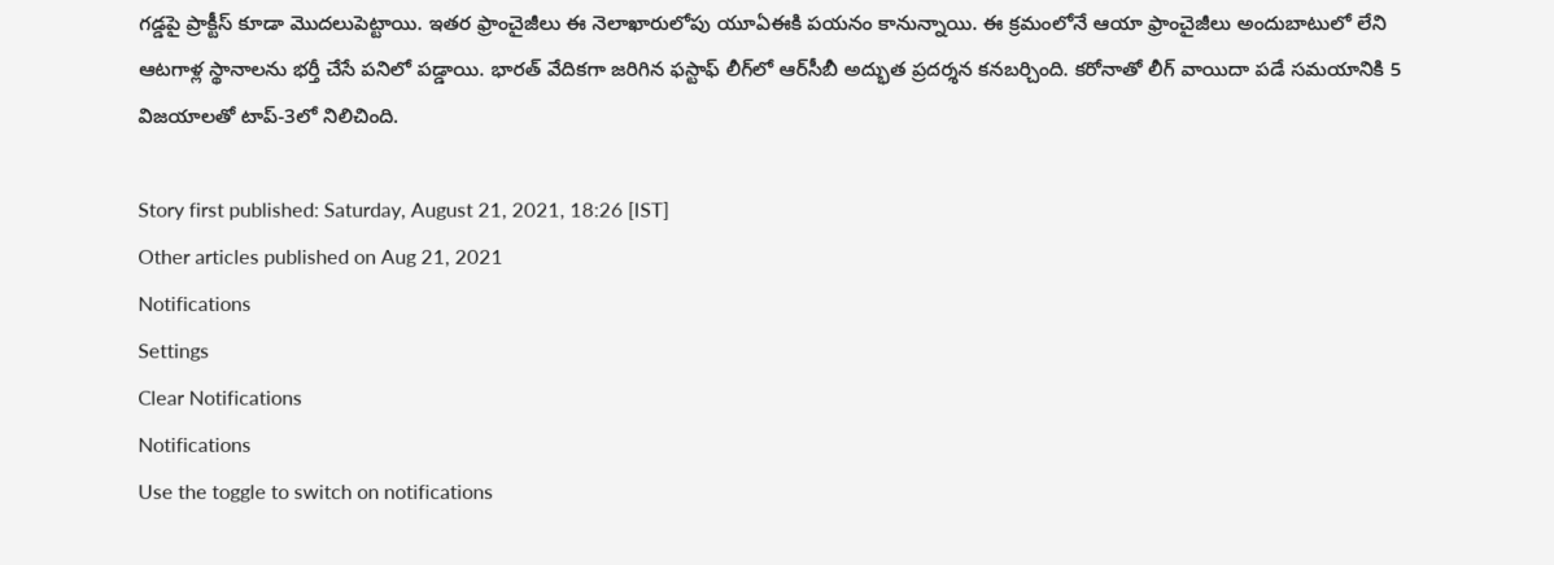గడ్డపై ప్రాక్టీస్ కూడా మొదలుపెట్టాయి. ఇతర ఫ్రాంచైజీలు ఈ నెలాఖారులోపు యూఏఈకి పయనం కానున్నాయి. ఈ క్రమంలోనే ఆయా ఫ్రాంచైజీలు అందుబాటులో లేని ఆటగాళ్ల స్థానాలను భర్తీ చేసే పనిలో పడ్డాయి. భారత్ వేదికగా జరిగిన ఫస్టాఫ్ లీగ్‌లో ఆర్‌సీబీ అద్భుత ప్రదర్శన కనబర్చింది. కరోనాతో లీగ్ వాయిదా పడే సమయానికి 5 విజయాలతో టాప్-3లో నిలిచింది.

Story first published: Saturday, August 21, 2021, 18:26 [IST]
Other articles published on Aug 21, 2021
Notifications
Settings
Clear Notifications
Notifications
Use the toggle to switch on notifications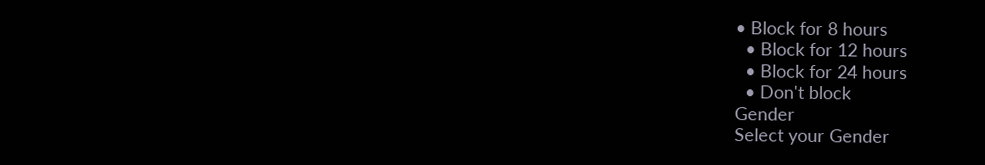• Block for 8 hours
  • Block for 12 hours
  • Block for 24 hours
  • Don't block
Gender
Select your Gender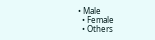• Male
  • Female
  • Others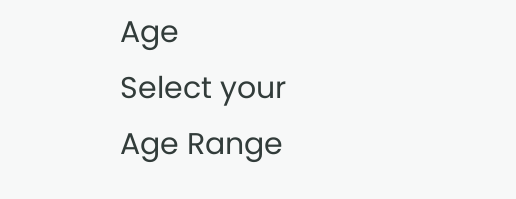Age
Select your Age Range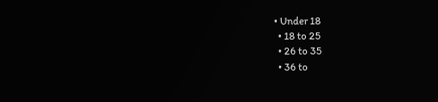• Under 18
  • 18 to 25
  • 26 to 35
  • 36 to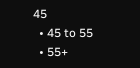45
  • 45 to 55
  • 55+